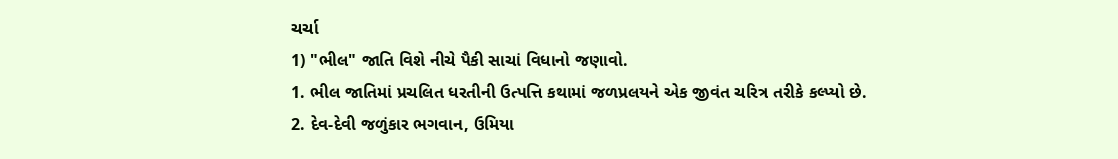ચર્ચા
1) "ભીલ" જાતિ વિશે નીચે પૈકી સાચાં વિધાનો જણાવો.
1. ભીલ જાતિમાં પ્રચલિત ધરતીની ઉત્પત્તિ કથામાં જળપ્રલયને એક જીવંત ચરિત્ર તરીકે કલ્પ્યો છે.
2. દેવ-દેવી જળુંકાર ભગવાન, ઉમિયા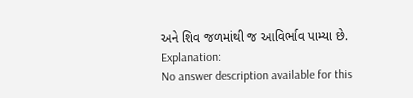અને શિવ જળમાંથી જ આવિર્ભાવ પામ્યા છે.
Explanation:
No answer description available for this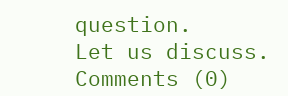question.
Let us discuss.
Comments (0)